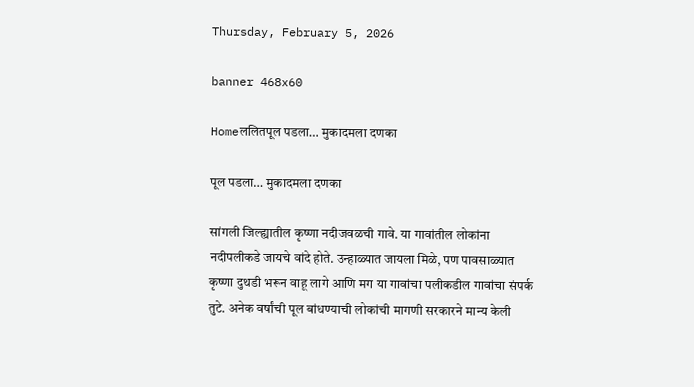Thursday, February 5, 2026

banner 468x60

Homeललितपूल पडला… मुकादमला दणका

पूल पडला… मुकादमला दणका

सांगली जिल्ह्यातील कृष्णा नदीजवळची गावे. या गावांतील लोकांना नदीपलीकडे जायचे वांदे होते. उन्हाळ्यात जायला मिळे, पण पावसाळ्यात कृष्णा दुथडी भरून वाहू लागे आणि मग या गावांचा पलीकडील गावांचा संपर्क तुटे. अनेक वर्षांची पूल बांधण्याची लोकांची मागणी सरकारने मान्य केली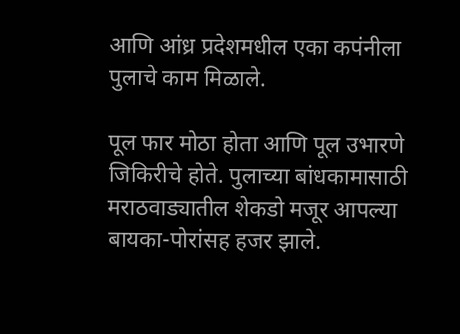आणि आंध्र प्रदेशमधील एका कपंनीला पुलाचे काम मिळाले.

पूल फार मोठा होता आणि पूल उभारणे जिकिरीचे होते. पुलाच्या बांधकामासाठी मराठवाड्यातील शेकडो मजूर आपल्या बायका-पोरांसह हजर झाले.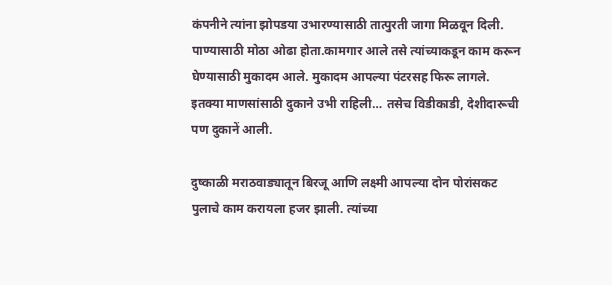कंपनीने त्यांना झोपडया उभारण्यासाठी तात्पुरती जागा मिळवून दिली. पाण्यासाठी मोठा ओढा होता.कामगार आले तसे त्यांच्याकडून काम करून घेण्यासाठी मुकादम आले. मुकादम आपल्या पंटरसह फिरू लागले. इतक्या माणसांसाठी दुकाने उभी राहिली… तसेच विडीकाडी, देशीदारूची पण दुकानें आली.

दुष्काळी मराठवाड्यातून बिरजू आणि लक्ष्मी आपल्या दोन पोरांसकट पुलाचे काम करायला हजर झाली. त्यांच्या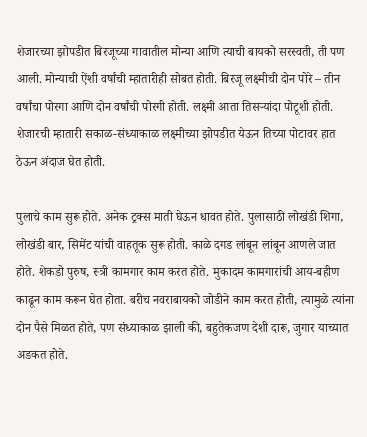शेजारच्या झोपडीत बिरजूच्या गावातील मोन्या आणि त्याची बायको सरस्वती, ती पण आली. मोन्याची ऐंशी वर्षांची म्हातारीही सोबत होती. बिरजू लक्ष्मीची दोन पोरे – तीन वर्षांचा पोरगा आणि दोन वर्षांची पोरगी होती. लक्ष्मी आता तिसऱ्यांदा पोटूशी होती. शेजारची म्हातारी सकाळ-संध्याकाळ लक्ष्मीच्या झोपडीत येऊन तिच्या पोटावर हात ठेऊन अंदाज घेत होती.

पुलाचे काम सुरू होते. अनेक ट्रक्स माती घेऊन धावत होते. पुलासाठी लोखंडी शिगा, लोखंडी बार, सिमेंट यांची वाहतूक सुरू होती. काळे दगड लांबून लांबून आणले जात होते. शेकडो पुरुष, स्त्री कामगार काम करत होते. मुकादम कामगारांची आय-बहीण काढून काम करून घेत होता. बरीच नवराबायको जोडीने काम करत होती, त्यामुळे त्यांना दोन पैसे मिळत होते, पण संध्याकाळ झाली की, बहुतेकजण देशी दारू, जुगार याच्यात अडकत होते.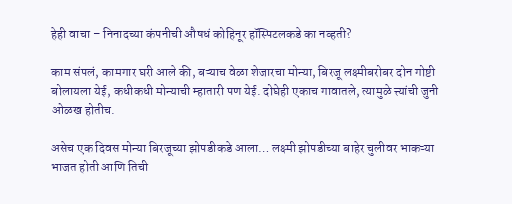हेही वाचा – निनादच्या कंपनीची औषधं कोहिनूर हॉस्पिटलकडे का नव्हती?

काम संपलं, कामगार घरी आले की, बऱ्याच वेळा शेजारचा मोन्या, बिरजू लक्ष्मीबरोबर दोन गोष्टी बोलायला येई, कधीकधी मोन्याची म्हातारी पण येई. दोघेही एकाच गावातले, त्यामुळे त्त्यांची जुनी ओळख होतीच.

असेच एक दिवस मोन्या बिरजूच्या झोपडीकडे आला… लक्ष्मी झोपडीच्या बाहेर चुलीवर भाकऱ्या भाजत होती आणि तिची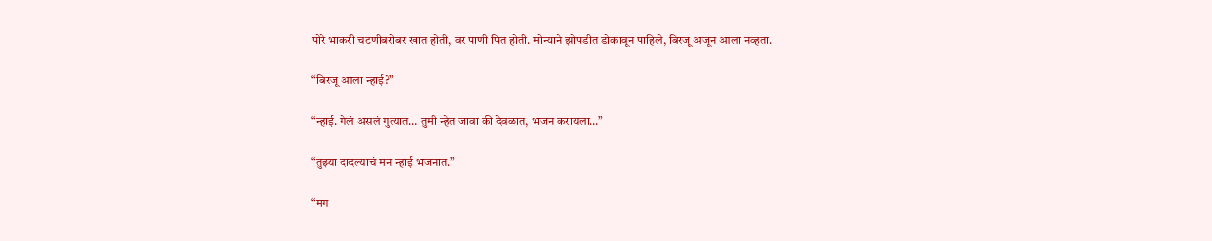पोरे भाकरी चटणीबरोबर खात होती, वर पाणी पित होती. मोन्याने झोपडीत डोकावून पाहिले, बिरजू अजून आला नव्हता.

“बिरजू आला न्हाई?”

“न्हाई. गेलं असलं गुत्यात… तुमी न्हेत जावा की देवळात, भजन करायला…”

“तुझ्या दादल्याचं मन न्हाई भजनात.”

“मग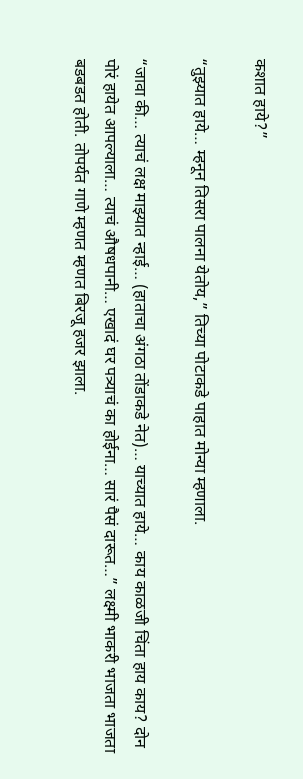कशात हाये?”

“तुझ्यात हाये… म्हनून तिसरा पालना येतोय,” तिच्या पोटाकडे पाहात मोन्या म्हणाला.

“जावा की… त्याचं लक्ष माझ्यात न्हाई… (हाताचा अंगठा तोंडाकडे नेत)… याच्यात हाये… काय काळजी चिंता हाय काय? दोन पोरं हायेत आपल्याला… त्याचं औषधपानी… एखादं घर पत्र्याचं का होईना… सारं पैसं दारूत…” लक्ष्मी भाकरी भाजता भाजता बडबडत होती. तोपर्यत गाणे म्हणत म्हणत बिरजू हजर झाला.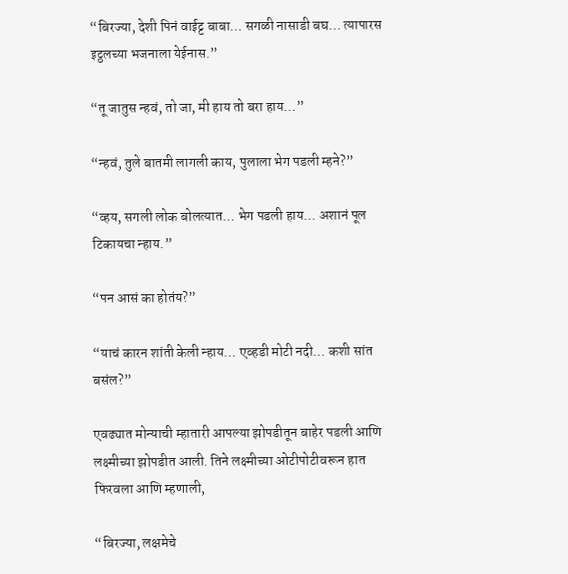“बिरज्या, देशी पिनं वाईट्ट बाबा… सगळी नासाडी बघ… त्यापारस इट्ठलच्या भजनाला येईनास.”

“तू जातुस न्हवं, तो जा, मी हाय तो बरा हाय…”

“न्हवं, तुले बातमी लागली काय, पुलाला भेग पडली म्हने?”

“व्हय, सगली लोक बोलत्यात… भेग पडली हाय… अशानं पूल टिकायचा न्हाय.”

“पन आसं का होतंय?”

“याचं कारन शांती केली न्हाय… एव्हडी मोटी नदी… कशी सांत बसंल?”

एवढ्यात मोन्याची म्हातारी आपल्या झोपडीतून बाहेर पडली आणि लक्ष्मीच्या झोपडीत आली. तिने लक्ष्मीच्या ओटीपोटीवरून हात फिरवला आणि म्हणाली,

“बिरज्या, लक्षमेचे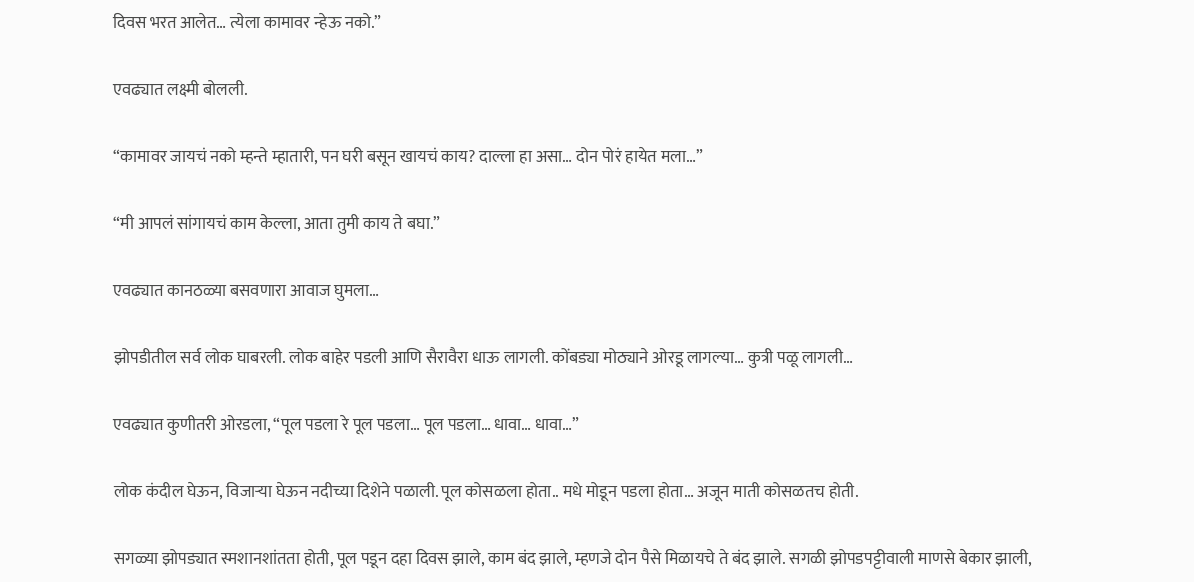दिवस भरत आलेत… त्येला कामावर न्हेऊ नको.”

एवढ्यात लक्ष्मी बोलली.

“कामावर जायचं नको म्हन्ते म्हातारी, पन घरी बसून खायचं काय? दाल्ला हा असा… दोन पोरं हायेत मला…”

“मी आपलं सांगायचं काम केल्ला, आता तुमी काय ते बघा.”

एवढ्यात कानठळ्या बसवणारा आवाज घुमला…

झोपडीतील सर्व लोक घाबरली. लोक बाहेर पडली आणि सैरावैरा धाऊ लागली. कोंबड्या मोठ्याने ओरडू लागल्या… कुत्री पळू लागली…

एवढ्यात कुणीतरी ओरडला, “पूल पडला रे पूल पडला… पूल पडला… धावा… धावा…”

लोक कंदील घेऊन, विजाऱ्या घेऊन नदीच्या दिशेने पळाली. पूल कोसळला होता.. मधे मोडून पडला होता… अजून माती कोसळतच होती.

सगळ्या झोपड्यात स्मशानशांतता होती, पूल पडून दहा दिवस झाले, काम बंद झाले, म्हणजे दोन पैसे मिळायचे ते बंद झाले. सगळी झोपडपट्टीवाली माणसे बेकार झाली,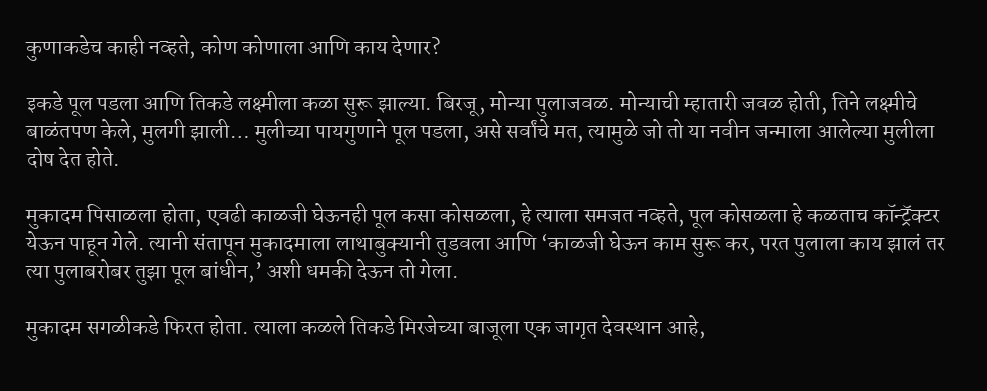कुणाकडेच काही नव्हते, कोण कोणाला आणि काय देणार?

इकडे पूल पडला आणि तिकडे लक्ष्मीला कळा सुरू झाल्या. बिरजू, मोन्या पुलाजवळ. मोन्याची म्हातारी जवळ होती, तिने लक्ष्मीचे बाळंतपण केले, मुलगी झाली… मुलीच्या पायगुणाने पूल पडला, असे सर्वांचे मत, त्यामुळे जो तो या नवीन जन्माला आलेल्या मुलीला दोष देत होते.

मुकादम पिसाळला होता, एवढी काळजी घेऊनही पूल कसा कोसळला, हे त्याला समजत नव्हते, पूल कोसळला हे कळताच कॉन्ट्रॅक्टर येऊन पाहून गेले. त्यानी संतापून मुकादमाला लाथाबुक्यानी तुडवला आणि ‘काळजी घेऊन काम सुरू कर, परत पुलाला काय झालं तर त्या पुलाबरोबर तुझा पूल बांधीन,’ अशी धमकी देऊन तो गेला.

मुकादम सगळीकडे फिरत होता. त्याला कळले तिकडे मिरजेच्या बाजूला एक जागृत देवस्थान आहे,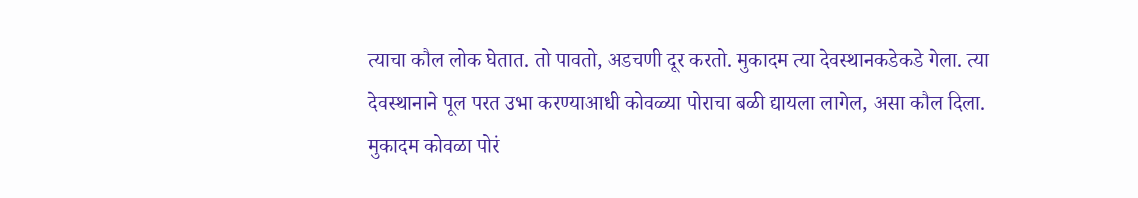त्याचा कौल लोक घेतात. तो पावतो, अडचणी दूर करतो. मुकादम त्या देवस्थानकडेकडे गेला. त्या देवस्थानाने पूल परत उभा करण्याआधी कोवळ्या पोराचा बळी द्यायला लागेल, असा कौल दिला. मुकादम कोवळा पोरं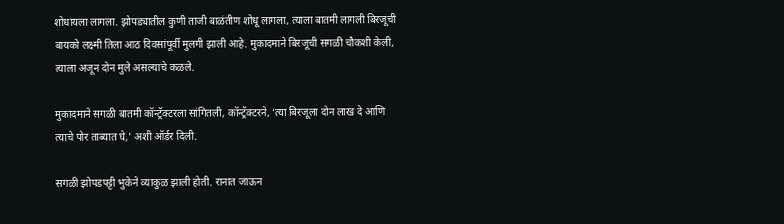शोधायला लागला. झोपड्यातील कुणी ताजी बाळंतीण शोधू लागला, त्याला बातमी लागली बिरजूची बायको लक्ष्मी तिला आठ दिवसांपूर्वी मुलगी झाली आहे. मुकादमाने बिरजूची सगळी चौकशी केली, त्याला अजून दोन मुले असल्याचे कळले.

मुकादमाने सगळी बातमी कॉन्ट्रॅक्टरला सांगितली, कॉन्ट्रॅक्टरने, ‘त्या बिरजूला दोन लाख दे आणि त्याचे पोर ताब्यात घे,’ अशी ऑर्डर दिली.

सगळी झोपडपट्टी भुकेने व्याकुळ झाली होती. रानात जाऊन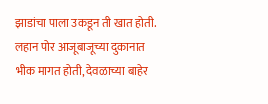झाडांचा पाला उकडून ती खात होती. लहान पोर आजूबाजूच्या दुकानात भीक मागत होती, देवळाच्या बाहेर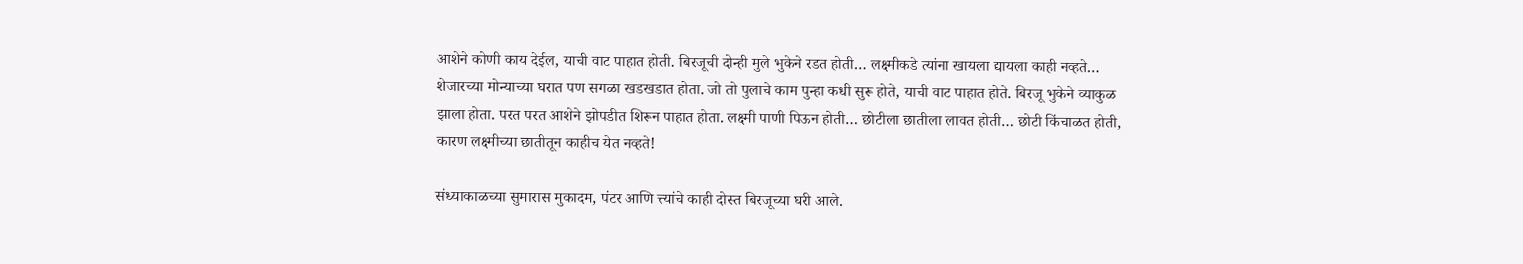आशेने कोणी काय देईल, याची वाट पाहात होती. बिरजूची दोन्ही मुले भुकेने रडत होती… लक्ष्मीकडे त्यांना खायला द्यायला काही नव्हते… शेजारच्या मोन्याच्या घरात पण सगळा खडखडात होता. जो तो पुलाचे काम पुन्हा कधी सुरू होते, याची वाट पाहात होते. बिरजू भुकेने व्याकुळ झाला होता. परत परत आशेने झोपडीत शिरून पाहात होता. लक्ष्मी पाणी पिऊन होती… छोटीला छातीला लावत होती… छोटी किंचाळत होती, कारण लक्ष्मीच्या छातीतून काहीच येत नव्हते!

संध्याकाळच्या सुमारास मुकादम, पंटर आणि त्त्यांचे काही दोस्त बिरजूच्या घरी आले.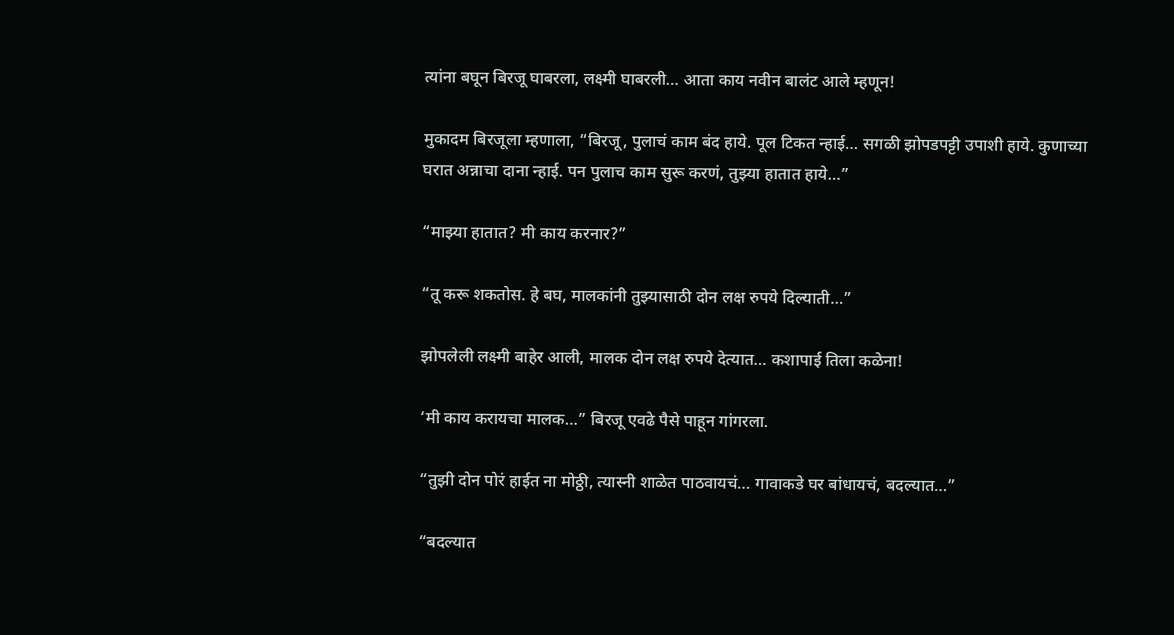त्यांना बघून बिरजू घाबरला, लक्ष्मी घाबरली… आता काय नवीन बालंट आले म्हणून!

मुकादम बिरजूला म्हणाला, “बिरजू, पुलाचं काम बंद हाये. पूल टिकत न्हाई… सगळी झोपडपट्टी उपाशी हाये. कुणाच्या घरात अन्नाचा दाना न्हाई. पन पुलाच काम सुरू करणं, तुझ्या हातात हाये…”

“माझ्या हातात? मी काय करनार?”

“तू करू शकतोस. हे बघ, मालकांनी तुझ्यासाठी दोन लक्ष रुपये दिल्याती…”

झोपलेली लक्ष्मी बाहेर आली, मालक दोन लक्ष रुपये देत्यात… कशापाई तिला कळेना!

‘मी काय करायचा मालक…” बिरजू एवढे पैसे पाहून गांगरला.

“तुझी दोन पोरं हाईत ना मोठ्ठी, त्यास्नी शाळेत पाठवायचं… गावाकडे घर बांधायचं, बदल्यात…”

“बदल्यात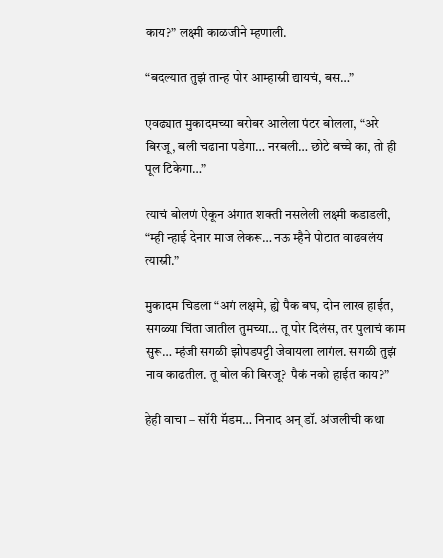काय?” लक्ष्मी काळजीने म्हणाली.

“बदल्यात तुझं तान्ह पोर आम्हास्नी द्यायचं, बस…”

एवढ्यात मुकादमच्या बरोबर आलेला पंटर बोलला, “अरे बिरजू, बली चढाना पडेगा… नरबली… छोटे बच्चे का, तो ही पूल टिकेगा…”

त्याचं बोलणं ऐकून अंगात शक्ती नसलेली लक्ष्मी कडाडली, “म्ही न्हाई देनार माज लेकरू… नऊ म्हैने पोटात वाढवलंय त्यास्नी.”

मुकादम चिडला “अगं लक्षमे, ह्ये पैक बघ, दोन लाख हाईत, सगळ्या चिंता जातील तुमच्या… तू पोर दिलंस, तर पुलाचं काम सुरू… म्हंजी सगळी झोपडपट्टी जेवायला लागंल. सगळी तुझं नाव काढतील. तू बोल की बिरजू?  पैकं नको हाईत काय?”

हेही वाचा – सॉरी मॅडम… निनाद अन् डॉ. अंजलीची कथा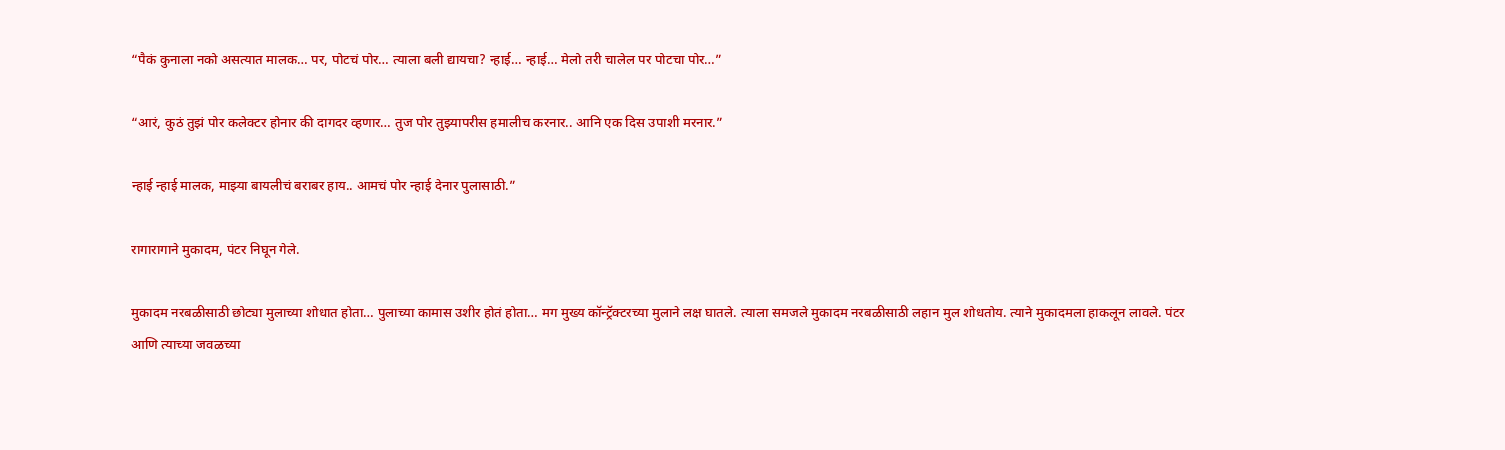“पैकं कुनाला नको असत्यात मालक… पर, पोटचं पोर… त्याला बली द्यायचा? न्हाई… न्हाई… मेलो तरी चालेल पर पोटचा पोर…”

“आरं, कुठं तुझं पोर कलेक्टर होनार की दागदर व्हणार… तुज पोर तुझ्यापरीस हमालीच करनार.. आनि एक दिस उपाशी मरनार.”

न्हाई न्हाई मालक, माझ्या बायलीचं बराबर हाय.. आमचं पोर न्हाई देनार पुलासाठी.”

रागारागाने मुकादम, पंटर निघून गेले.

मुकादम नरबळीसाठी छोट्या मुलाच्या शोधात होता… पुलाच्या कामास उशीर होतं होता… मग मुख्य कॉन्ट्रॅक्टरच्या मुलाने लक्ष घातले. त्याला समजले मुकादम नरबळीसाठी लहान मुल शोधतोय. त्याने मुकादमला हाकलून लावले. पंटर आणि त्याच्या जवळच्या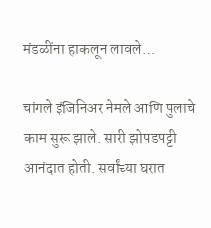मंडळींना हाकलून लावले…

चांगले इंजिनिअर नेमले आणि पुलाचे काम सुरू झाले. सारी झोपडपट्टी आनंदात होती. सर्वांच्या घरात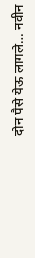दोन पैसे येऊ लागले… नवीन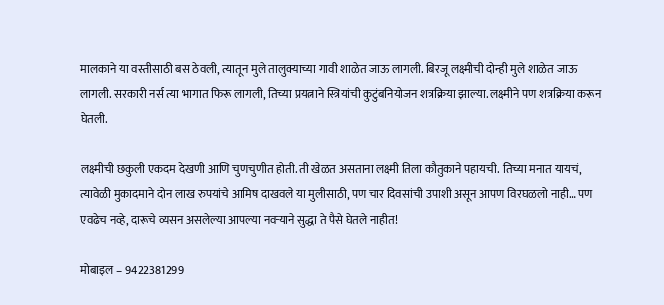मालकाने या वस्तीसाठी बस ठेवली, त्यातून मुले तालुक्याच्या गावी शाळेत जाऊ लागली. बिरजू लक्ष्मीची दोन्ही मुले शाळेत जाऊ लागली. सरकारी नर्स त्या भागात फिरू लागली, तिच्या प्रयत्नाने स्त्रियांची कुटुंबनियोजन शत्रक्रिया झाल्या. लक्ष्मीने पण शत्रक्रिया करून घेतली.

लक्ष्मीची छकुली एकदम देखणी आणि चुणचुणीत होती. ती खेळत असताना लक्ष्मी तिला कौतुकाने पहायची. तिच्या मनात यायचं, त्यावेळी मुकादमाने दोन लाख रुपयांचे आमिष दाखवले या मुलीसाठी, पण चार दिवसांची उपाशी असून आपण विरघळलो नाही… पण एवढेच नव्हे, दारूचे व्यसन असलेल्या आपल्या नवऱ्याने सुद्धा ते पैसे घेतले नाहीत!

मोबाइल – 9422381299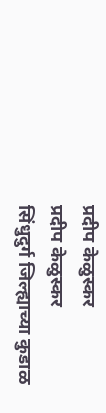प्रदीप केळुस्कर
प्रदीप केळुस्कर
सिंधुदुर्ग जिल्ह्याच्या कुडाळ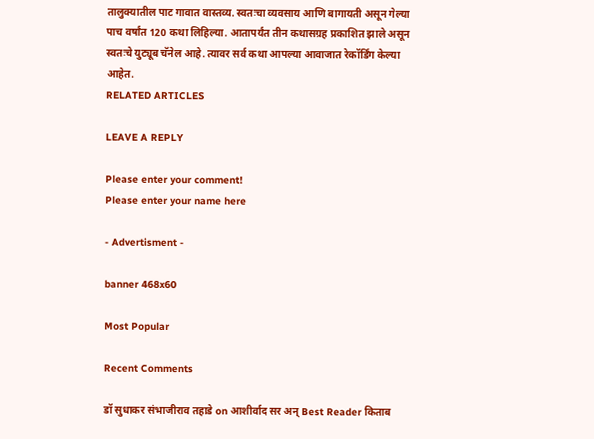तालुक्यातील पाट गावात वास्तव्य. स्वतःचा व्यवसाय आणि बागायती असून गेल्या पाच वर्षांत 120 कथा लिहिल्या. आतापर्यंत तीन कथासग्रह प्रकाशित झाले असून स्वतःचे युट्यूब चॅनेल आहे. त्यावर सर्व कथा आपल्या आवाजात रेकॉर्डिंग केल्या आहेत.
RELATED ARTICLES

LEAVE A REPLY

Please enter your comment!
Please enter your name here

- Advertisment -

banner 468x60

Most Popular

Recent Comments

डॉ सुधाकर संभाजीराव तहाडे on आशीर्वाद सर अन् Best Reader किताब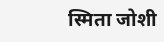स्मिता जोशी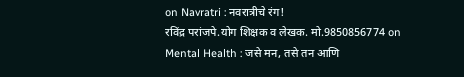on Navratri : नवरात्रीचे रंग!
रविंद्र परांजपे.योग शिक्षक व लेखक. मो.9850856774 on Mental Health : जसे मन, तसे तन आणि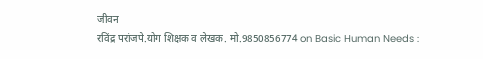जीवन
रविंद्र परांजपे.योग शिक्षक व लेखक. मो.9850856774 on Basic Human Needs :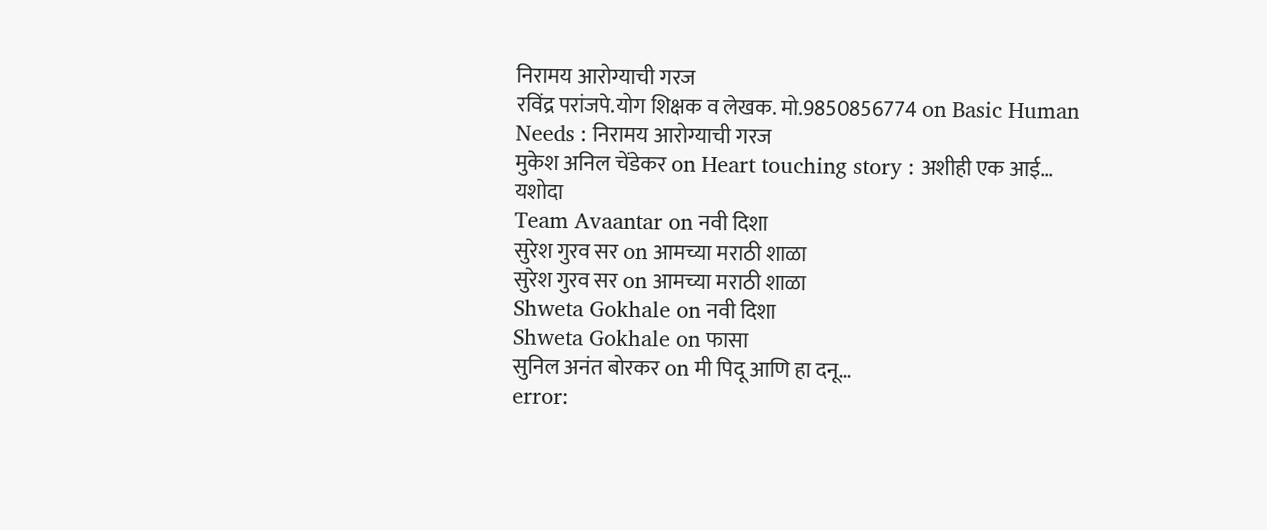निरामय आरोग्याची गरज
रविंद्र परांजपे.योग शिक्षक व लेखक. मो.9850856774 on Basic Human Needs : निरामय आरोग्याची गरज
मुकेश अनिल चेंडेकर on Heart touching story : अशीही एक आई… यशोदा
Team Avaantar on नवी दिशा
सुरेश गुरव सर on आमच्या मराठी शाळा
सुरेश गुरव सर on आमच्या मराठी शाळा
Shweta Gokhale on नवी दिशा
Shweta Gokhale on फासा
सुनिल अनंत बोरकर on मी पिदू आणि हा दनू…
error: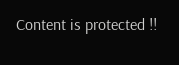Content is protected !!